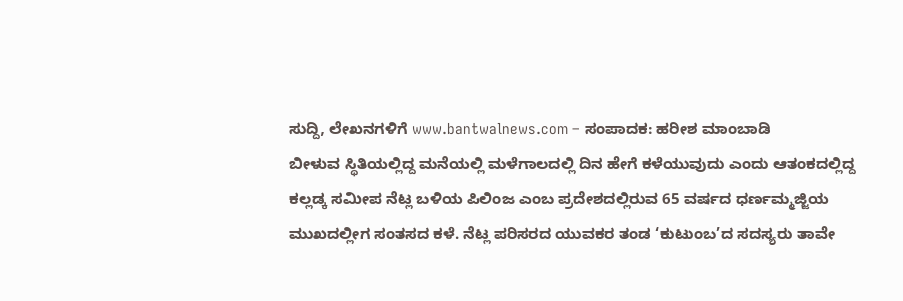ಸುದ್ದಿ, ಲೇಖನಗಳಿಗೆ www.bantwalnews.com – ಸಂಪಾದಕ: ಹರೀಶ ಮಾಂಬಾಡಿ
ಬೀಳುವ ಸ್ಥಿತಿಯಲ್ಲಿದ್ದ ಮನೆಯಲ್ಲಿ ಮಳೆಗಾಲದಲ್ಲಿ ದಿನ ಹೇಗೆ ಕಳೆಯುವುದು ಎಂದು ಆತಂಕದಲ್ಲಿದ್ದ ಕಲ್ಲಡ್ಕ ಸಮೀಪ ನೆಟ್ಲ ಬಳಿಯ ಪಿಲಿಂಜ ಎಂಬ ಪ್ರದೇಶದಲ್ಲಿರುವ 65 ವರ್ಷದ ಧರ್ಣಮ್ಮಜ್ಜಿಯ ಮುಖದಲ್ಲೀಗ ಸಂತಸದ ಕಳೆ. ನೆಟ್ಲ ಪರಿಸರದ ಯುವಕರ ತಂಡ ‘ಕುಟುಂಬ’ದ ಸದಸ್ಯರು ತಾವೇ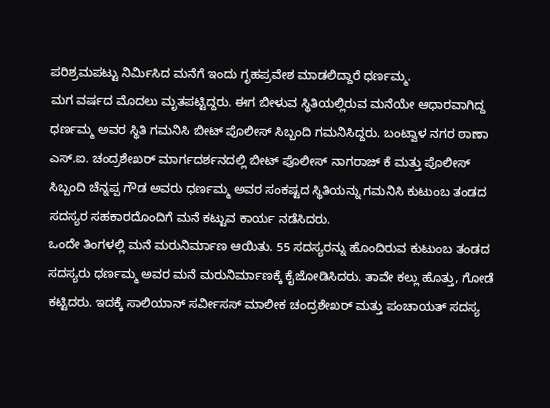ಪರಿಶ್ರಮಪಟ್ಟು ನಿರ್ಮಿಸಿದ ಮನೆಗೆ ಇಂದು ಗೃಹಪ್ರವೇಶ ಮಾಡಲಿದ್ದಾರೆ ಧರ್ಣಮ್ಮ.
ಮಗ ವರ್ಷದ ಮೊದಲು ಮೃತಪಟ್ಟಿದ್ದರು. ಈಗ ಬೀಳುವ ಸ್ಥಿತಿಯಲ್ಲಿರುವ ಮನೆಯೇ ಆಧಾರವಾಗಿದ್ದ ಧರ್ಣಮ್ಮ ಅವರ ಸ್ಥಿತಿ ಗಮನಿಸಿ ಬೀಟ್ ಪೊಲೀಸ್ ಸಿಬ್ಬಂದಿ ಗಮನಿಸಿದ್ದರು. ಬಂಟ್ವಾಳ ನಗರ ಠಾಣಾ ಎಸ್.ಐ. ಚಂದ್ರಶೇಖರ್ ಮಾರ್ಗದರ್ಶನದಲ್ಲಿ ಬೀಟ್ ಪೊಲೀಸ್ ನಾಗರಾಜ್ ಕೆ ಮತ್ತು ಪೊಲೀಸ್ ಸಿಬ್ಬಂದಿ ಚೆನ್ನಪ್ಪ ಗೌಡ ಅವರು ಧರ್ಣಮ್ಮ ಅವರ ಸಂಕಷ್ಟದ ಸ್ಥಿತಿಯನ್ನು ಗಮನಿಸಿ ಕುಟುಂಬ ತಂಡದ ಸದಸ್ಯರ ಸಹಕಾರದೊಂದಿಗೆ ಮನೆ ಕಟ್ಟುವ ಕಾರ್ಯ ನಡೆಸಿದರು.
ಒಂದೇ ತಿಂಗಳಲ್ಲಿ ಮನೆ ಮರುನಿರ್ಮಾಣ ಆಯಿತು. 55 ಸದಸ್ಯರನ್ನು ಹೊಂದಿರುವ ಕುಟುಂಬ ತಂಡದ ಸದಸ್ಯರು ಧರ್ಣಮ್ಮ ಅವರ ಮನೆ ಮರುನಿರ್ಮಾಣಕ್ಕೆ ಕೈಜೋಡಿಸಿದರು. ತಾವೇ ಕಲ್ಲು ಹೊತ್ತು, ಗೋಡೆ ಕಟ್ಟಿದರು. ಇದಕ್ಕೆ ಸಾಲಿಯಾನ್ ಸರ್ವೀಸಸ್ ಮಾಲೀಕ ಚಂದ್ರಶೇಖರ್ ಮತ್ತು ಪಂಚಾಯತ್ ಸದಸ್ಯ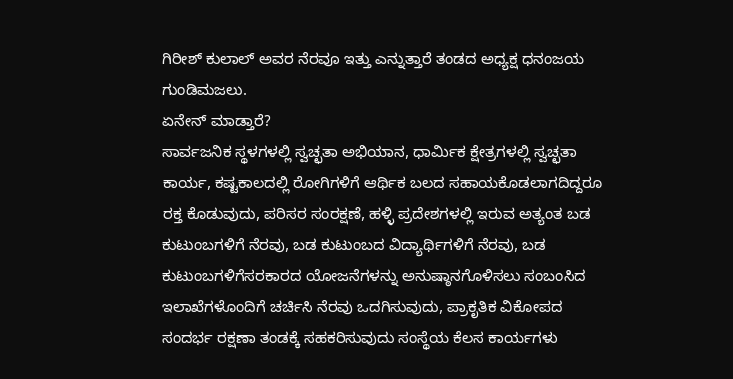ಗಿರೀಶ್ ಕುಲಾಲ್ ಅವರ ನೆರವೂ ಇತ್ತು ಎನ್ನುತ್ತಾರೆ ತಂಡದ ಅಧ್ಯಕ್ಷ ಧನಂಜಯ ಗುಂಡಿಮಜಲು.
ಏನೇನ್ ಮಾಡ್ತಾರೆ?
ಸಾರ್ವಜನಿಕ ಸ್ಥಳಗಳಲ್ಲಿ ಸ್ವಚ್ಛತಾ ಅಭಿಯಾನ, ಧಾರ್ಮಿಕ ಕ್ಷೇತ್ರಗಳಲ್ಲಿ ಸ್ವಚ್ಛತಾ ಕಾರ್ಯ, ಕಷ್ಟಕಾಲದಲ್ಲಿ ರೋಗಿಗಳಿಗೆ ಆರ್ಥಿಕ ಬಲದ ಸಹಾಯಕೊಡಲಾಗದಿದ್ದರೂ ರಕ್ತ ಕೊಡುವುದು, ಪರಿಸರ ಸಂರಕ್ಷಣೆ, ಹಳ್ಳಿ ಪ್ರದೇಶಗಳಲ್ಲಿ ಇರುವ ಅತ್ಯಂತ ಬಡ ಕುಟುಂಬಗಳಿಗೆ ನೆರವು, ಬಡ ಕುಟುಂಬದ ವಿದ್ಯಾರ್ಥಿಗಳಿಗೆ ನೆರವು, ಬಡ ಕುಟುಂಬಗಳಿಗೆಸರಕಾರದ ಯೋಜನೆಗಳನ್ನು ಅನುಷ್ಠಾನಗೊಳಿಸಲು ಸಂಬಂಸಿದ ಇಲಾಖೆಗಳೊಂದಿಗೆ ಚರ್ಚಿಸಿ ನೆರವು ಒದಗಿಸುವುದು, ಪ್ರಾಕೃತಿಕ ವಿಕೋಪದ ಸಂದರ್ಭ ರಕ್ಷಣಾ ತಂಡಕ್ಕೆ ಸಹಕರಿಸುವುದು ಸಂಸ್ಥೆಯ ಕೆಲಸ ಕಾರ್ಯಗಳು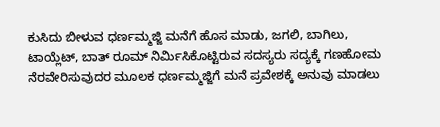ಕುಸಿದು ಬೀಳುವ ಧರ್ಣಮ್ಮಜ್ಜಿ ಮನೆಗೆ ಹೊಸ ಮಾಡು, ಜಗಲಿ, ಬಾಗಿಲು, ಟಾಯ್ಲೆಟ್, ಬಾತ್ ರೂಮ್ ನಿರ್ಮಿಸಿಕೊಟ್ಟಿರುವ ಸದಸ್ಯರು ಸದ್ಯಕ್ಕೆ ಗಣಹೋಮ ನೆರವೇರಿಸುವುದರ ಮೂಲಕ ಧರ್ಣಮ್ಮಜ್ಜಿಗೆ ಮನೆ ಪ್ರವೇಶಕ್ಕೆ ಅನುವು ಮಾಡಲು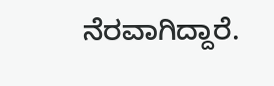ನೆರವಾಗಿದ್ದಾರೆ.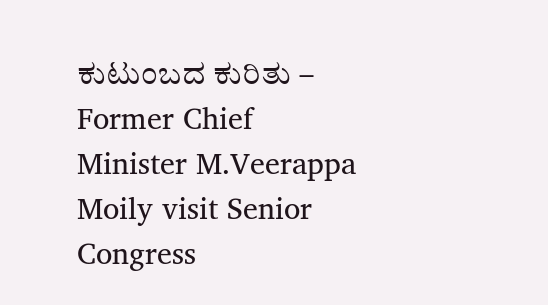ಕುಟುಂಬದ ಕುರಿತು –
Former Chief Minister M.Veerappa Moily visit Senior Congress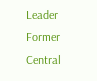Leader Former Central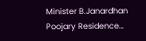Minister B.Janardhan Poojary Residence…